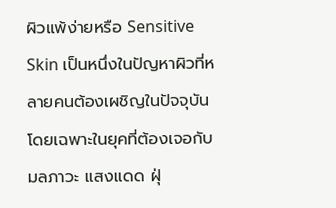ผิวแพ้ง่ายหรือ Sensitive Skin เป็นหนึ่งในปัญหาผิวที่หลายคนต้องเผชิญในปัจจุบัน โดยเฉพาะในยุคที่ต้องเจอกับมลภาวะ แสงแดด ฝุ่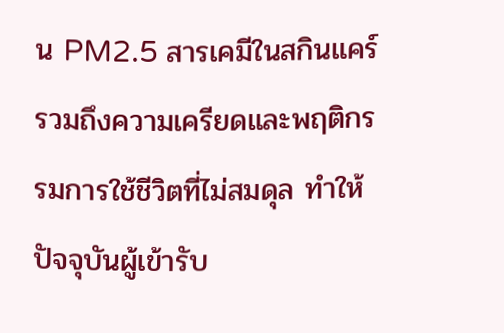น PM2.5 สารเคมีในสกินแคร์ รวมถึงความเครียดและพฤติกรรมการใช้ชีวิตที่ไม่สมดุล ทำให้ปัจจุบันผู้เข้ารับ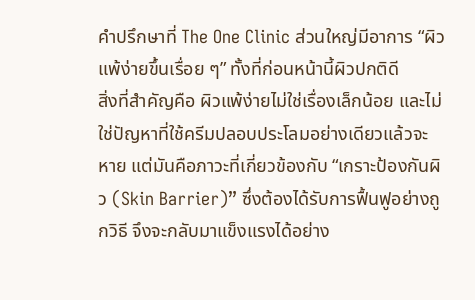คำปรึกษาที่ The One Clinic ส่วนใหญ่มีอาการ “ผิวแพ้ง่ายขึ้นเรื่อย ๆ” ทั้งที่ก่อนหน้านี้ผิวปกติดี
สิ่งที่สำคัญคือ ผิวแพ้ง่ายไม่ใช่เรื่องเล็กน้อย และไม่ใช่ปัญหาที่ใช้ครีมปลอบประโลมอย่างเดียวแล้วจะหาย แต่มันคือภาวะที่เกี่ยวข้องกับ “เกราะป้องกันผิว (Skin Barrier)” ซึ่งต้องได้รับการฟื้นฟูอย่างถูกวิธี จึงจะกลับมาแข็งแรงได้อย่าง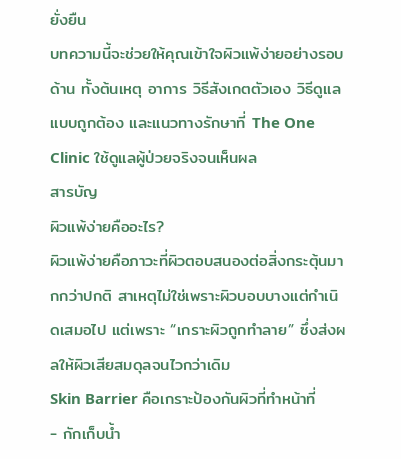ยั่งยืน
บทความนี้จะช่วยให้คุณเข้าใจผิวแพ้ง่ายอย่างรอบด้าน ทั้งต้นเหตุ อาการ วิธีสังเกตตัวเอง วิธีดูแลแบบถูกต้อง และแนวทางรักษาที่ The One Clinic ใช้ดูแลผู้ป่วยจริงจนเห็นผล
สารบัญ
ผิวแพ้ง่ายคืออะไร?
ผิวแพ้ง่ายคือภาวะที่ผิวตอบสนองต่อสิ่งกระตุ้นมากกว่าปกติ สาเหตุไม่ใช่เพราะผิวบอบบางแต่กำเนิดเสมอไป แต่เพราะ “เกราะผิวถูกทำลาย” ซึ่งส่งผลให้ผิวเสียสมดุลจนไวกว่าเดิม
Skin Barrier คือเกราะป้องกันผิวที่ทำหน้าที่
- กักเก็บน้ำ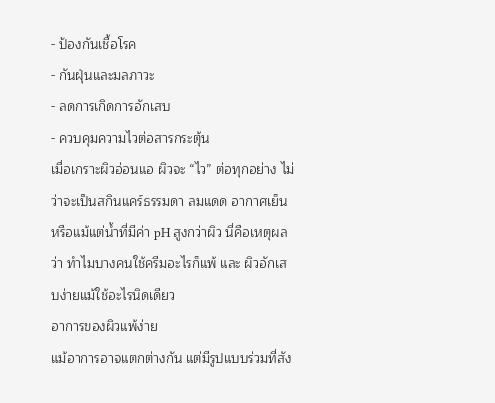- ป้องกันเชื้อโรค
- กันฝุ่นและมลภาวะ
- ลดการเกิดการอักเสบ
- ควบคุมความไวต่อสารกระตุ้น
เมื่อเกราะผิวอ่อนแอ ผิวจะ “ไว” ต่อทุกอย่าง ไม่ว่าจะเป็นสกินแคร์ธรรมดา ลมแดด อากาศเย็น หรือแม้แต่น้ำที่มีค่า pH สูงกว่าผิว นี่คือเหตุผลว่า ทำไมบางคนใช้ครีมอะไรก็แพ้ และ ผิวอักเสบง่ายแม้ใช้อะไรนิดเดียว
อาการของผิวแพ้ง่าย
แม้อาการอาจแตกต่างกัน แต่มีรูปแบบร่วมที่สัง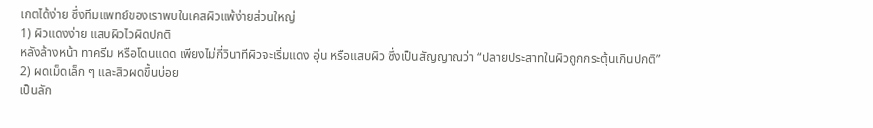เกตได้ง่าย ซึ่งทีมแพทย์ของเราพบในเคสผิวแพ้ง่ายส่วนใหญ่
1) ผิวแดงง่าย แสบผิวไวผิดปกติ
หลังล้างหน้า ทาครีม หรือโดนแดด เพียงไม่กี่วินาทีผิวจะเริ่มแดง อุ่น หรือแสบผิว ซึ่งเป็นสัญญาณว่า “ปลายประสาทในผิวถูกกระตุ้นเกินปกติ”
2) ผดเม็ดเล็ก ๆ และสิวผดขึ้นบ่อย
เป็นลัก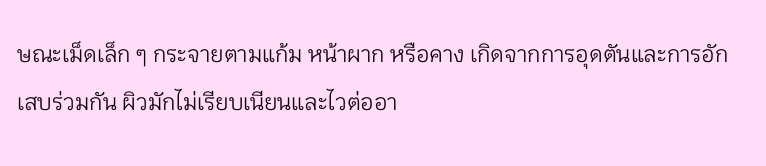ษณะเม็ดเล็ก ๆ กระจายตามแก้ม หน้าผาก หรือคาง เกิดจากการอุดตันและการอักเสบร่วมกัน ผิวมักไม่เรียบเนียนและไวต่ออา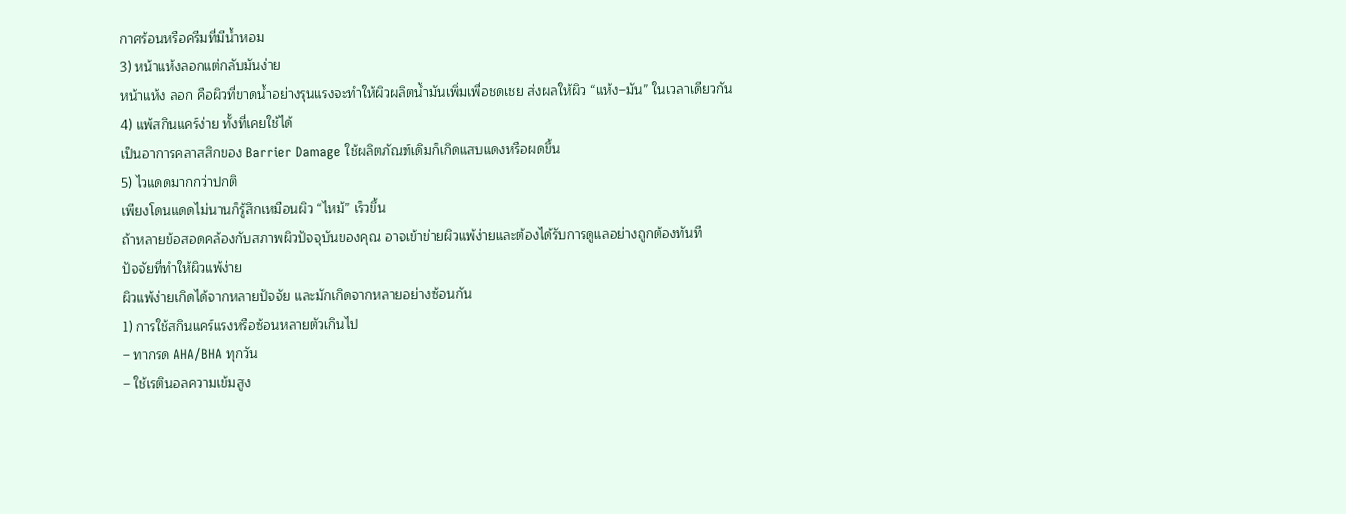กาศร้อนหรือครีมที่มีน้ำหอม
3) หน้าแห้งลอกแต่กลับมันง่าย
หน้าแห้ง ลอก คือผิวที่ขาดน้ำอย่างรุนแรงจะทำให้ผิวผลิตน้ำมันเพิ่มเพื่อชดเชย ส่งผลให้ผิว “แห้ง–มัน” ในเวลาเดียวกัน
4) แพ้สกินแคร์ง่าย ทั้งที่เคยใช้ได้
เป็นอาการคลาสสิกของ Barrier Damage ใช้ผลิตภัณฑ์เดิมก็เกิดแสบแดงหรือผดขึ้น
5) ไวแดดมากกว่าปกติ
เพียงโดนแดดไม่นานก็รู้สึกเหมือนผิว “ไหม้” เร็วขึ้น
ถ้าหลายข้อสอดคล้องกับสภาพผิวปัจจุบันของคุณ อาจเข้าข่ายผิวแพ้ง่ายและต้องได้รับการดูแลอย่างถูกต้องทันที
ปัจจัยที่ทำให้ผิวแพ้ง่าย
ผิวแพ้ง่ายเกิดได้จากหลายปัจจัย และมักเกิดจากหลายอย่างซ้อนกัน
1) การใช้สกินแคร์แรงหรือซ้อนหลายตัวเกินไป
– ทากรด AHA/BHA ทุกวัน
– ใช้เรตินอลความเข้มสูง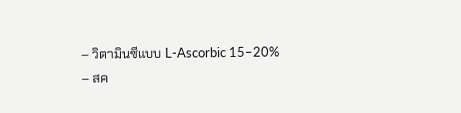– วิตามินซีแบบ L-Ascorbic 15–20%
– สค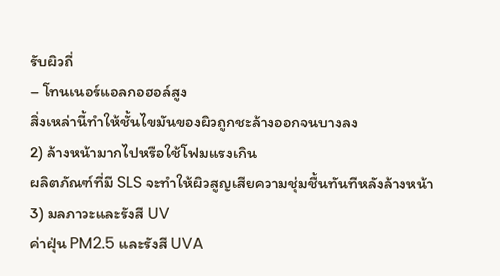รับผิวถี่
– โทนเนอร์แอลกอฮอล์สูง
สิ่งเหล่านี้ทำให้ชั้นไขมันของผิวถูกชะล้างออกจนบางลง
2) ล้างหน้ามากไปหรือใช้โฟมแรงเกิน
ผลิตภัณฑ์ที่มี SLS จะทำให้ผิวสูญเสียความชุ่มชื้นทันทีหลังล้างหน้า
3) มลภาวะและรังสี UV
ค่าฝุ่น PM2.5 และรังสี UVA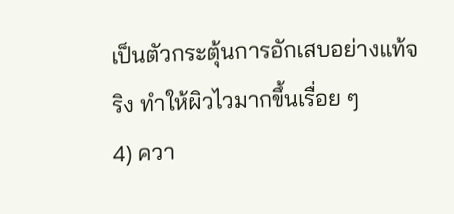เป็นตัวกระตุ้นการอักเสบอย่างแท้จริง ทำให้ผิวไวมากขึ้นเรื่อย ๆ
4) ควา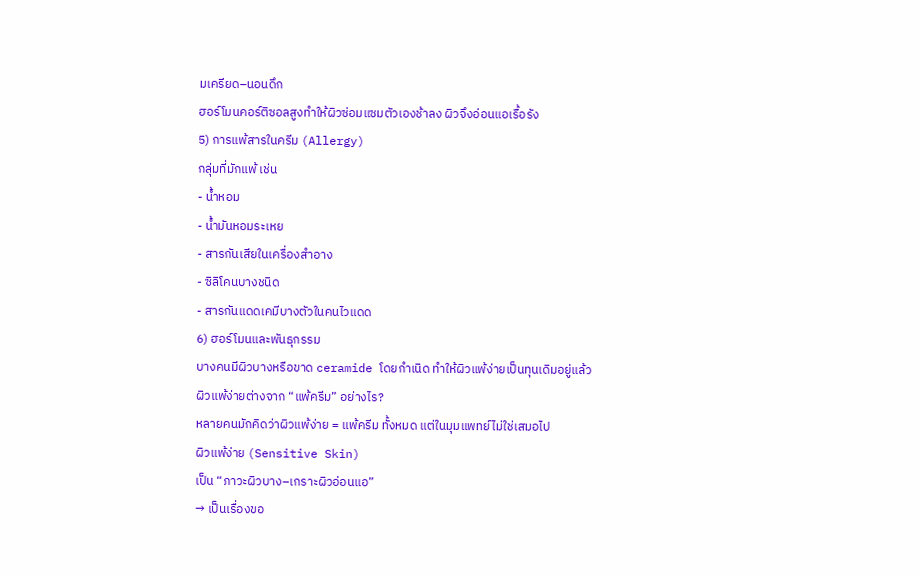มเครียด–นอนดึก
ฮอร์โมนคอร์ติซอลสูงทำให้ผิวซ่อมแซมตัวเองช้าลง ผิวจึงอ่อนแอเรื้อรัง
5) การแพ้สารในครีม (Allergy)
กลุ่มที่มักแพ้ เช่น
- น้ำหอม
- น้ำมันหอมระเหย
- สารกันเสียในเครื่องสำอาง
- ซิลิโคนบางชนิด
- สารกันแดดเคมีบางตัวในคนไวแดด
6) ฮอร์โมนและพันธุกรรม
บางคนมีผิวบางหรือขาด ceramide โดยกำเนิด ทำให้ผิวแพ้ง่ายเป็นทุนเดิมอยู่แล้ว
ผิวแพ้ง่ายต่างจาก “แพ้ครีม” อย่างไร?
หลายคนมักคิดว่าผิวแพ้ง่าย = แพ้ครีม ทั้งหมด แต่ในมุมแพทย์ไม่ใช่เสมอไป
ผิวแพ้ง่าย (Sensitive Skin)
เป็น “ภาวะผิวบาง–เกราะผิวอ่อนแอ”
→ เป็นเรื่องขอ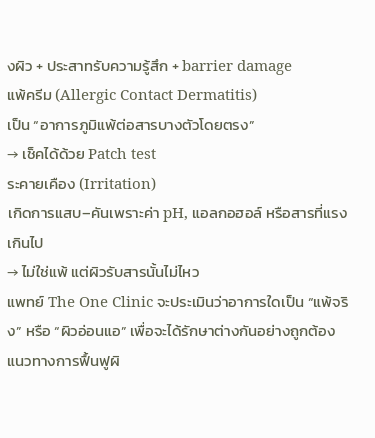งผิว + ประสาทรับความรู้สึก + barrier damage
แพ้ครีม (Allergic Contact Dermatitis)
เป็น “อาการภูมิแพ้ต่อสารบางตัวโดยตรง”
→ เช็คได้ด้วย Patch test
ระคายเคือง (Irritation)
เกิดการแสบ–คันเพราะค่า pH, แอลกอฮอล์ หรือสารที่แรงเกินไป
→ ไม่ใช่แพ้ แต่ผิวรับสารนั้นไม่ไหว
แพทย์ The One Clinic จะประเมินว่าอาการใดเป็น “แพ้จริง” หรือ “ผิวอ่อนแอ” เพื่อจะได้รักษาต่างกันอย่างถูกต้อง
แนวทางการฟื้นฟูผิ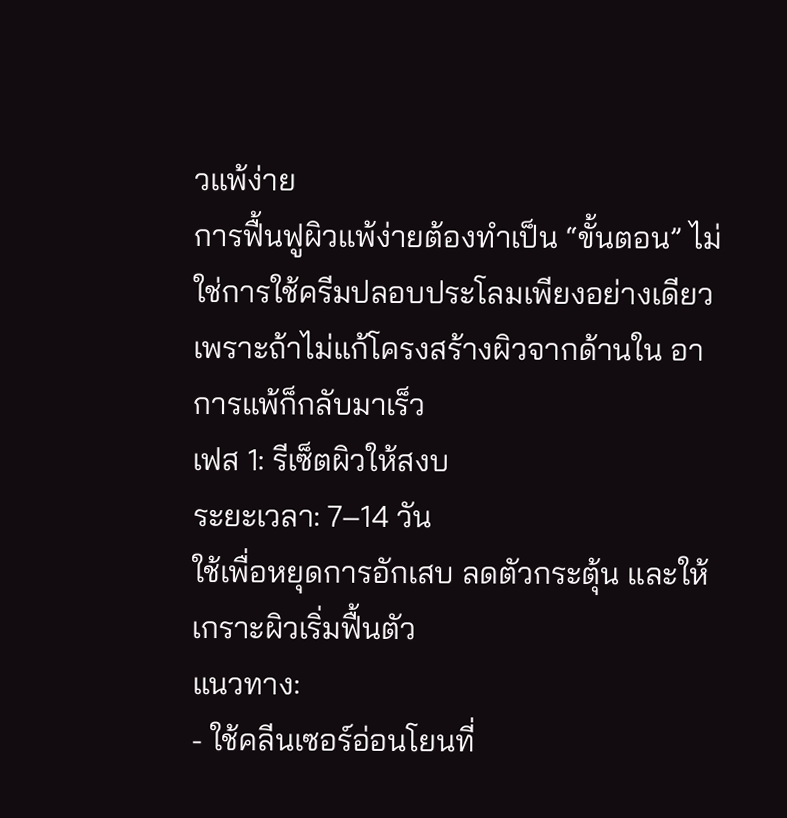วแพ้ง่าย
การฟื้นฟูผิวแพ้ง่ายต้องทำเป็น “ขั้นตอน” ไม่ใช่การใช้ครีมปลอบประโลมเพียงอย่างเดียว เพราะถ้าไม่แก้โครงสร้างผิวจากด้านใน อาการแพ้ก็กลับมาเร็ว
เฟส 1: รีเซ็ตผิวให้สงบ
ระยะเวลา: 7–14 วัน
ใช้เพื่อหยุดการอักเสบ ลดตัวกระตุ้น และให้เกราะผิวเริ่มฟื้นตัว
แนวทาง:
- ใช้คลีนเซอร์อ่อนโยนที่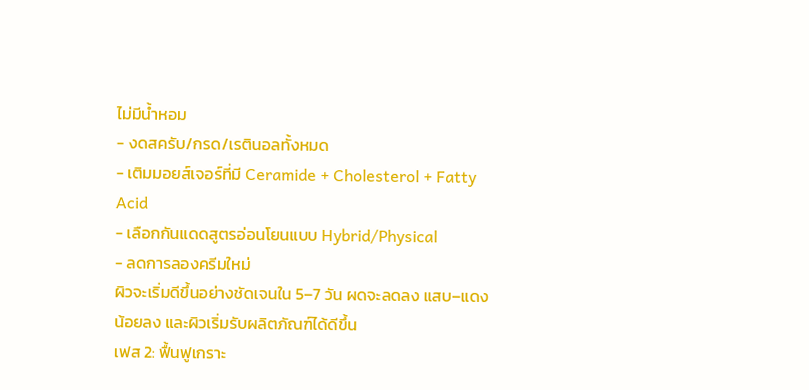ไม่มีน้ำหอม
- งดสครับ/กรด/เรตินอลทั้งหมด
- เติมมอยส์เจอร์ที่มี Ceramide + Cholesterol + Fatty Acid
- เลือกกันแดดสูตรอ่อนโยนแบบ Hybrid/Physical
- ลดการลองครีมใหม่
ผิวจะเริ่มดีขึ้นอย่างชัดเจนใน 5–7 วัน ผดจะลดลง แสบ–แดงน้อยลง และผิวเริ่มรับผลิตภัณฑ์ได้ดีขึ้น
เฟส 2: ฟื้นฟูเกราะ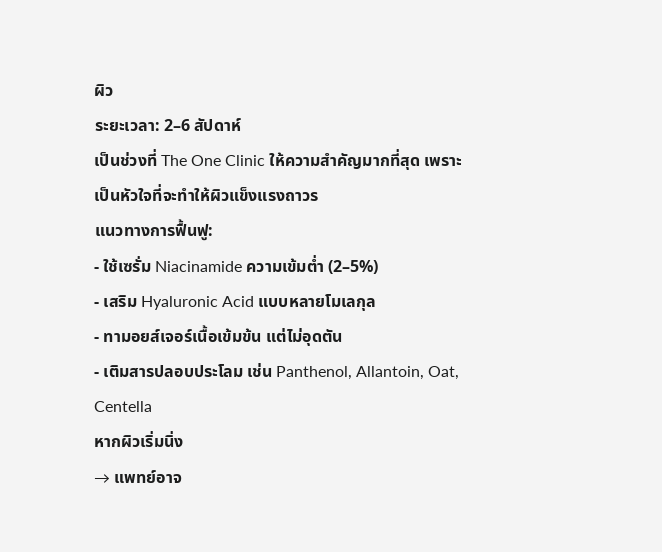ผิว
ระยะเวลา: 2–6 สัปดาห์
เป็นช่วงที่ The One Clinic ให้ความสำคัญมากที่สุด เพราะเป็นหัวใจที่จะทำให้ผิวแข็งแรงถาวร
แนวทางการฟื้นฟู:
- ใช้เซรั่ม Niacinamide ความเข้มต่ำ (2–5%)
- เสริม Hyaluronic Acid แบบหลายโมเลกุล
- ทามอยส์เจอร์เนื้อเข้มข้น แต่ไม่อุดตัน
- เติมสารปลอบประโลม เช่น Panthenol, Allantoin, Oat, Centella
หากผิวเริ่มนิ่ง
→ แพทย์อาจ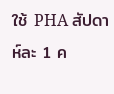ใช้ PHA สัปดาห์ละ 1 ค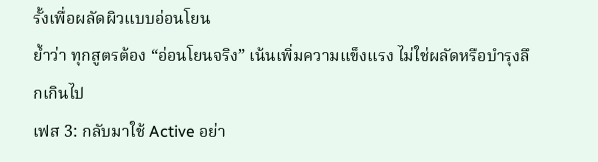รั้งเพื่อผลัดผิวแบบอ่อนโยน
ย้ำว่า ทุกสูตรต้อง “อ่อนโยนจริง” เน้นเพิ่มความแข็งแรง ไม่ใช่ผลัดหรือบำรุงลึกเกินไป
เฟส 3: กลับมาใช้ Active อย่า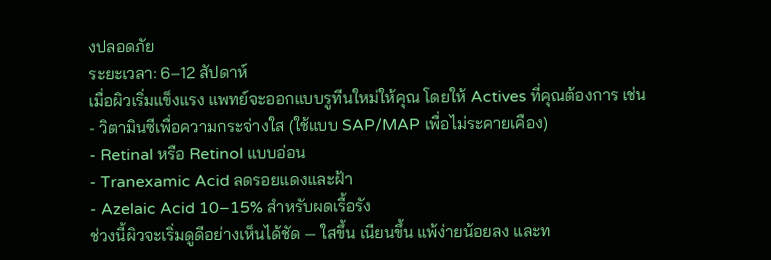งปลอดภัย
ระยะเวลา: 6–12 สัปดาห์
เมื่อผิวเริ่มแข็งแรง แพทย์จะออกแบบรูทีนใหม่ให้คุณ โดยให้ Actives ที่คุณต้องการ เช่น
- วิตามินซีเพื่อความกระจ่างใส (ใช้แบบ SAP/MAP เพื่อไม่ระคายเคือง)
- Retinal หรือ Retinol แบบอ่อน
- Tranexamic Acid ลดรอยแดงและฝ้า
- Azelaic Acid 10–15% สำหรับผดเรื้อรัง
ช่วงนี้ผิวจะเริ่มดูดีอย่างเห็นได้ชัด — ใสขึ้น เนียนขึ้น แพ้ง่ายน้อยลง และท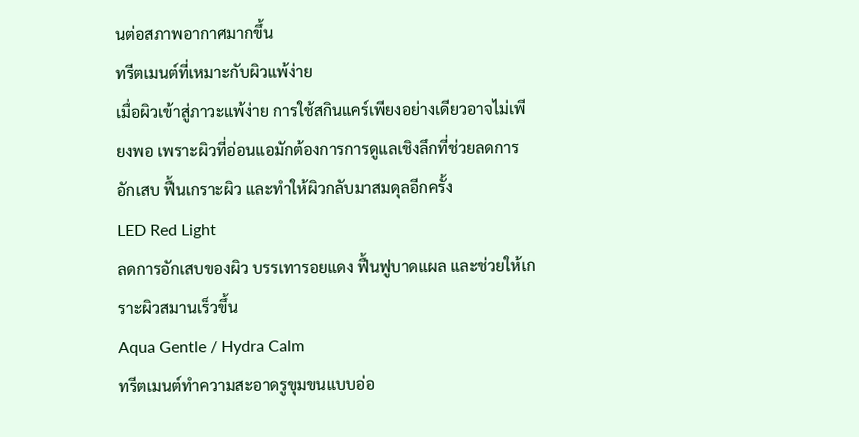นต่อสภาพอากาศมากขึ้น
ทรีตเมนต์ที่เหมาะกับผิวแพ้ง่าย
เมื่อผิวเข้าสู่ภาวะแพ้ง่าย การใช้สกินแคร์เพียงอย่างเดียวอาจไม่เพียงพอ เพราะผิวที่อ่อนแอมักต้องการการดูแลเชิงลึกที่ช่วยลดการอักเสบ ฟื้นเกราะผิว และทำให้ผิวกลับมาสมดุลอีกครั้ง
LED Red Light
ลดการอักเสบของผิว บรรเทารอยแดง ฟื้นฟูบาดแผล และช่วยให้เกราะผิวสมานเร็วขึ้น
Aqua Gentle / Hydra Calm
ทรีตเมนต์ทำความสะอาดรูขุมขนแบบอ่อ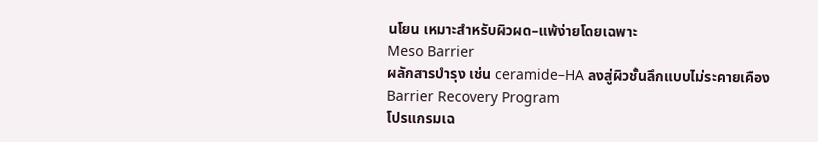นโยน เหมาะสำหรับผิวผด–แพ้ง่ายโดยเฉพาะ
Meso Barrier
ผลักสารบำรุง เช่น ceramide–HA ลงสู่ผิวชั้นลึกแบบไม่ระคายเคือง
Barrier Recovery Program
โปรแกรมเฉ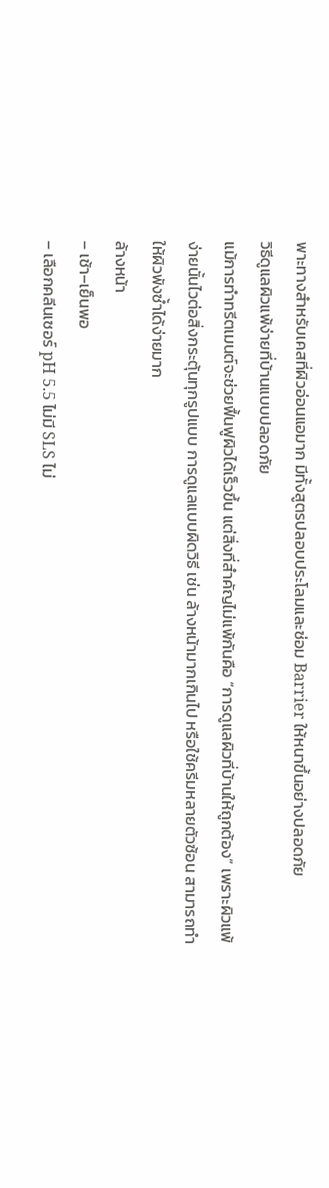พาะทางสำหรับเคสที่ผิวอ่อนแอมาก มีทั้งสูตรปลอบประโลมและซ่อม Barrier ให้หนาขึ้นอย่างปลอดภัย
วิธีดูแลผิวแพ้ง่ายที่บ้านแบบปลอดภัย
แม้การทำทรีตเมนต์จะช่วยฟื้นฟูผิวได้เร็วขึ้น แต่สิ่งที่สำคัญไม่แพ้กันคือ “การดูแลผิวที่บ้านให้ถูกต้อง” เพราะผิวแพ้ง่ายนั้นไวต่อสิ่งกระตุ้นทุกรูปแบบ การดูแลแบบผิดวิธี เช่น ล้างหน้ามากเกินไป หรือใช้ครีมหลายตัวซ้อน สามารถทำให้ผิวพังซ้ำได้ง่ายมาก
ล้างหน้า
– เช้า–เย็นพอ
– เลือกคลีนเซอร์ pH 5.5 ไม่มี SLS ไม่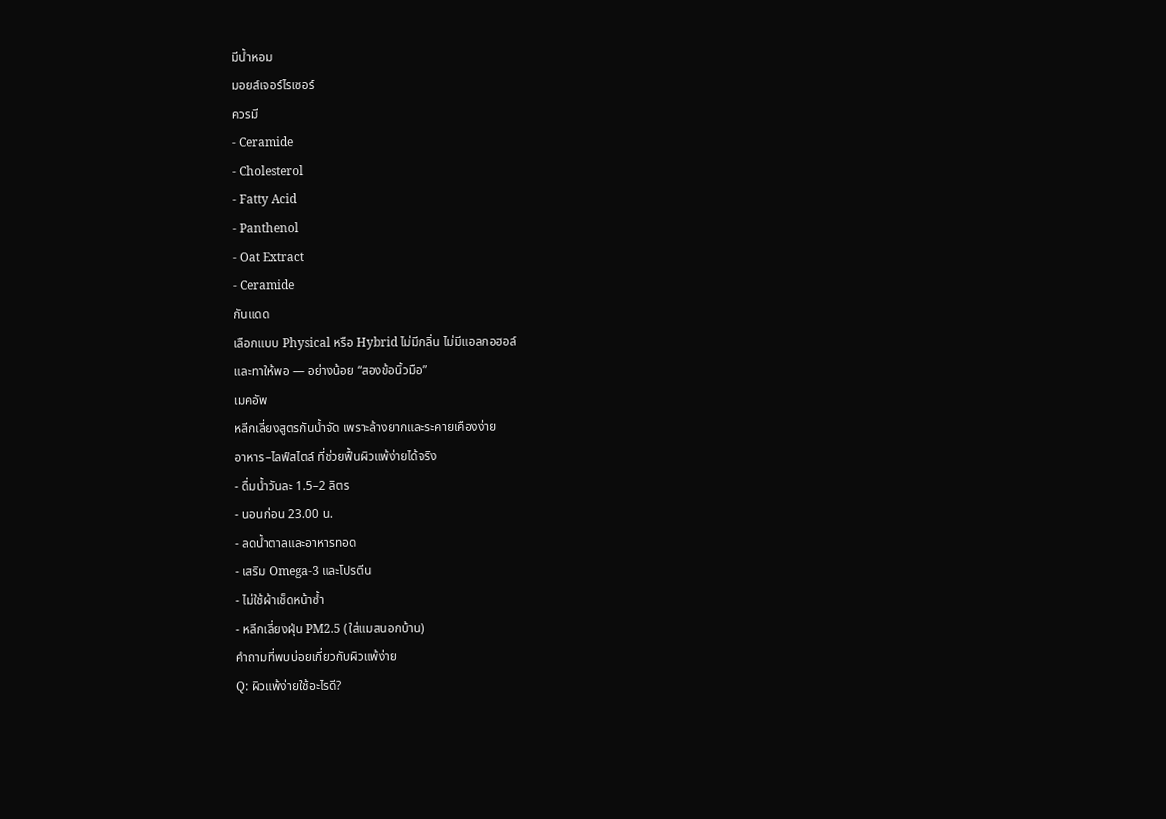มีน้ำหอม
มอยส์เจอร์ไรเซอร์
ควรมี
- Ceramide
- Cholesterol
- Fatty Acid
- Panthenol
- Oat Extract
- Ceramide
กันแดด
เลือกแบบ Physical หรือ Hybrid ไม่มีกลิ่น ไม่มีแอลกอฮอล์
และทาให้พอ — อย่างน้อย “สองข้อนิ้วมือ”
เมคอัพ
หลีกเลี่ยงสูตรกันน้ำจัด เพราะล้างยากและระคายเคืองง่าย
อาหาร–ไลฟ์สไตล์ ที่ช่วยฟื้นผิวแพ้ง่ายได้จริง
- ดื่มน้ำวันละ 1.5–2 ลิตร
- นอนก่อน 23.00 น.
- ลดน้ำตาลและอาหารทอด
- เสริม Omega-3 และโปรตีน
- ไม่ใช้ผ้าเช็ดหน้าซ้ำ
- หลีกเลี่ยงฝุ่น PM2.5 (ใส่แมสนอกบ้าน)
คำถามที่พบบ่อยเกี่ยวกับผิวแพ้ง่าย
Q: ผิวแพ้ง่ายใช้อะไรดี?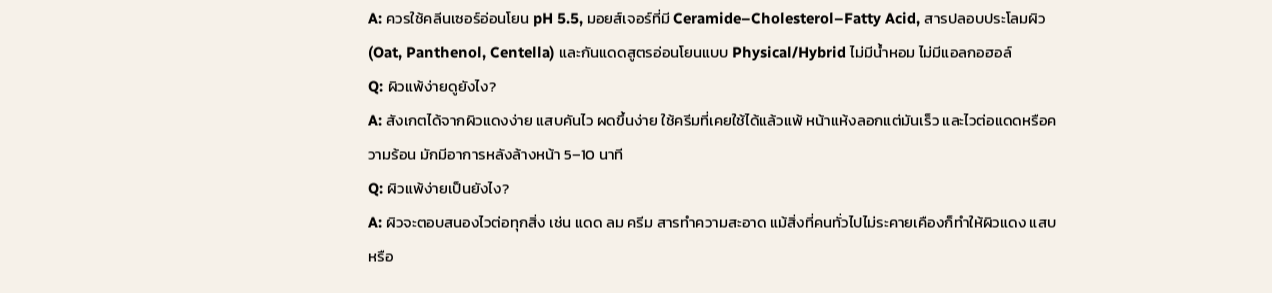A: ควรใช้คลีนเซอร์อ่อนโยน pH 5.5, มอยส์เจอร์ที่มี Ceramide–Cholesterol–Fatty Acid, สารปลอบประโลมผิว (Oat, Panthenol, Centella) และกันแดดสูตรอ่อนโยนแบบ Physical/Hybrid ไม่มีน้ำหอม ไม่มีแอลกอฮอล์
Q: ผิวแพ้ง่ายดูยังไง?
A: สังเกตได้จากผิวแดงง่าย แสบคันไว ผดขึ้นง่าย ใช้ครีมที่เคยใช้ได้แล้วแพ้ หน้าแห้งลอกแต่มันเร็ว และไวต่อแดดหรือความร้อน มักมีอาการหลังล้างหน้า 5–10 นาที
Q: ผิวแพ้ง่ายเป็นยังไง?
A: ผิวจะตอบสนองไวต่อทุกสิ่ง เช่น แดด ลม ครีม สารทำความสะอาด แม้สิ่งที่คนทั่วไปไม่ระคายเคืองก็ทำให้ผิวแดง แสบ หรือ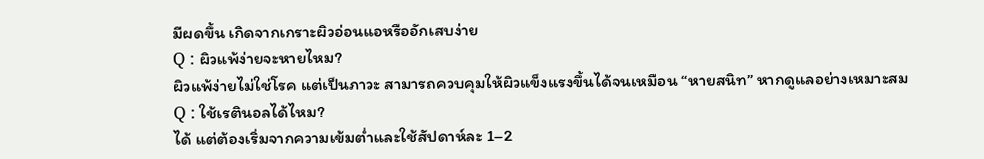มีผดขึ้น เกิดจากเกราะผิวอ่อนแอหรืออักเสบง่าย
Q : ผิวแพ้ง่ายจะหายไหม?
ผิวแพ้ง่ายไม่ใช่โรค แต่เป็นภาวะ สามารถควบคุมให้ผิวแข็งแรงขึ้นได้จนเหมือน “หายสนิท” หากดูแลอย่างเหมาะสม
Q : ใช้เรตินอลได้ไหม?
ได้ แต่ต้องเริ่มจากความเข้มต่ำและใช้สัปดาห์ละ 1–2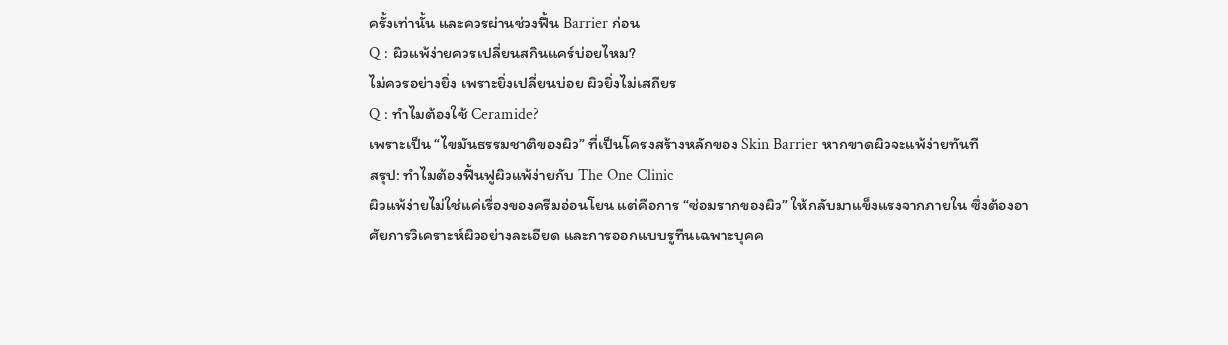ครั้งเท่านั้น และควรผ่านช่วงฟื้น Barrier ก่อน
Q : ผิวแพ้ง่ายควรเปลี่ยนสกินแคร์บ่อยไหม?
ไม่ควรอย่างยิ่ง เพราะยิ่งเปลี่ยนบ่อย ผิวยิ่งไม่เสถียร
Q : ทำไมต้องใช้ Ceramide?
เพราะเป็น “ไขมันธรรมชาติของผิว” ที่เป็นโครงสร้างหลักของ Skin Barrier หากขาดผิวจะแพ้ง่ายทันที
สรุป: ทำไมต้องฟื้นฟูผิวแพ้ง่ายกับ The One Clinic
ผิวแพ้ง่ายไม่ใช่แค่เรื่องของครีมอ่อนโยน แต่คือการ “ซ่อมรากของผิว” ให้กลับมาแข็งแรงจากภายใน ซึ่งต้องอาศัยการวิเคราะห์ผิวอย่างละเอียด และการออกแบบรูทีนเฉพาะบุคค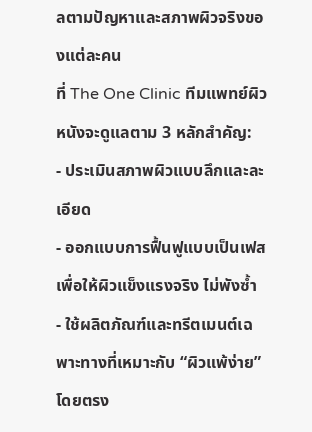ลตามปัญหาและสภาพผิวจริงของแต่ละคน
ที่ The One Clinic ทีมแพทย์ผิวหนังจะดูแลตาม 3 หลักสำคัญ:
- ประเมินสภาพผิวแบบลึกและละเอียด
- ออกแบบการฟื้นฟูแบบเป็นเฟส เพื่อให้ผิวแข็งแรงจริง ไม่พังซ้ำ
- ใช้ผลิตภัณฑ์และทรีตเมนต์เฉพาะทางที่เหมาะกับ “ผิวแพ้ง่าย” โดยตรง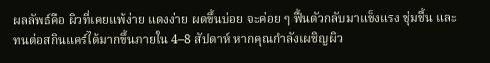ผลลัพธ์คือ ผิวที่เคยแพ้ง่าย แดงง่าย ผดขึ้นบ่อย จะค่อย ๆ ฟื้นตัวกลับมาแข็งแรง ชุ่มชื้น และทนต่อสกินแคร์ได้มากขึ้นภายใน 4–8 สัปดาห์ หากคุณกำลังเผชิญผิว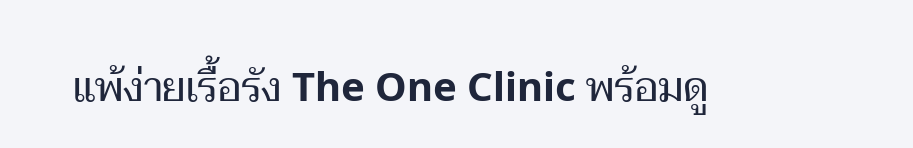แพ้ง่ายเรื้อรัง The One Clinic พร้อมดู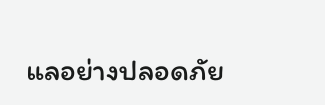แลอย่างปลอดภัย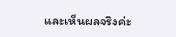และเห็นผลจริงค่ะ